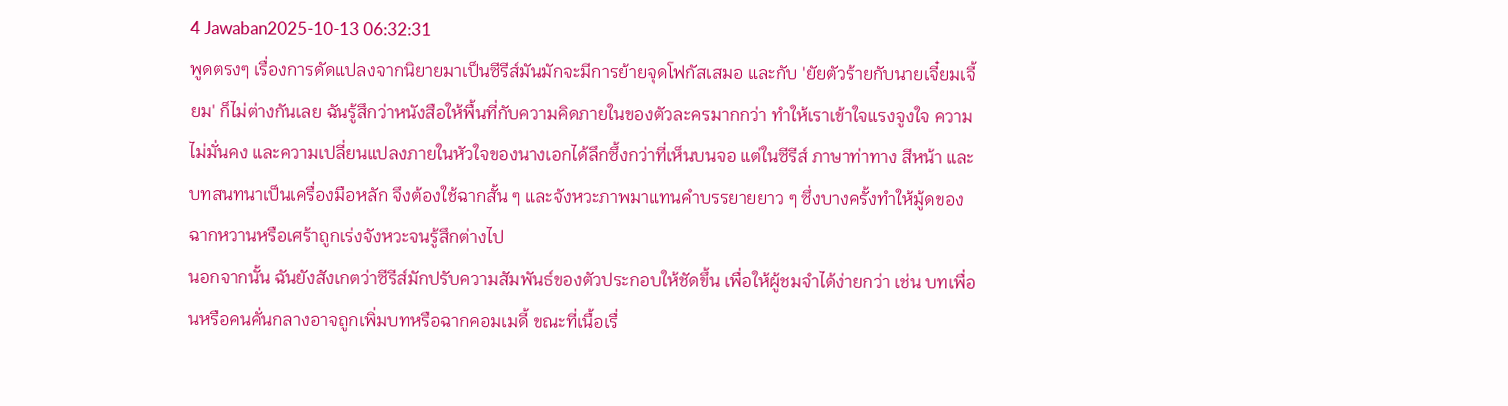4 Jawaban2025-10-13 06:32:31
พูดตรงๆ เรื่องการดัดแปลงจากนิยายมาเป็นซีรีส์มันมักจะมีการย้ายจุดโฟกัสเสมอ และกับ 'ยัยตัวร้ายกับนายเจี๋ยมเจี้ยม' ก็ไม่ต่างกันเลย ฉันรู้สึกว่าหนังสือให้พื้นที่กับความคิดภายในของตัวละครมากกว่า ทำให้เราเข้าใจแรงจูงใจ ความไม่มั่นคง และความเปลี่ยนแปลงภายในหัวใจของนางเอกได้ลึกซึ้งกว่าที่เห็นบนจอ แต่ในซีรีส์ ภาษาท่าทาง สีหน้า และบทสนทนาเป็นเครื่องมือหลัก จึงต้องใช้ฉากสั้น ๆ และจังหวะภาพมาแทนคำบรรยายยาว ๆ ซึ่งบางครั้งทำให้มู้ดของฉากหวานหรือเศร้าถูกเร่งจังหวะจนรู้สึกต่างไป
นอกจากนั้น ฉันยังสังเกตว่าซีรีส์มักปรับความสัมพันธ์ของตัวประกอบให้ชัดขึ้น เพื่อให้ผู้ชมจำได้ง่ายกว่า เช่น บทเพื่อนหรือคนคั่นกลางอาจถูกเพิ่มบทหรือฉากคอมเมดี้ ขณะที่เนื้อเรื่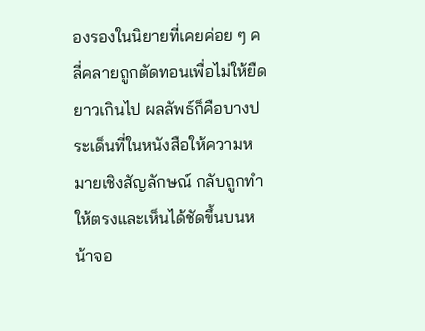องรองในนิยายที่เคยค่อย ๆ คลี่คลายถูกตัดทอนเพื่อไม่ให้ยืดยาวเกินไป ผลลัพธ์ก็คือบางประเด็นที่ในหนังสือให้ความหมายเชิงสัญลักษณ์ กลับถูกทำให้ตรงและเห็นได้ชัดขึ้นบนหน้าจอ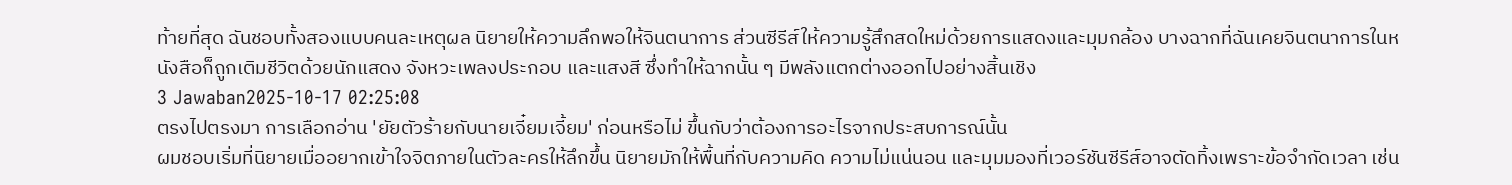ท้ายที่สุด ฉันชอบทั้งสองแบบคนละเหตุผล นิยายให้ความลึกพอให้จินตนาการ ส่วนซีรีส์ให้ความรู้สึกสดใหม่ด้วยการแสดงและมุมกล้อง บางฉากที่ฉันเคยจินตนาการในหนังสือก็ถูกเติมชีวิตด้วยนักแสดง จังหวะเพลงประกอบ และแสงสี ซึ่งทำให้ฉากนั้น ๆ มีพลังแตกต่างออกไปอย่างสิ้นเชิง
3 Jawaban2025-10-17 02:25:08
ตรงไปตรงมา การเลือกอ่าน 'ยัยตัวร้ายกับนายเจี๋ยมเจี้ยม' ก่อนหรือไม่ ขึ้นกับว่าต้องการอะไรจากประสบการณ์นั้น
ผมชอบเริ่มที่นิยายเมื่ออยากเข้าใจจิตภายในตัวละครให้ลึกขึ้น นิยายมักให้พื้นที่กับความคิด ความไม่แน่นอน และมุมมองที่เวอร์ชันซีรีส์อาจตัดทิ้งเพราะข้อจำกัดเวลา เช่น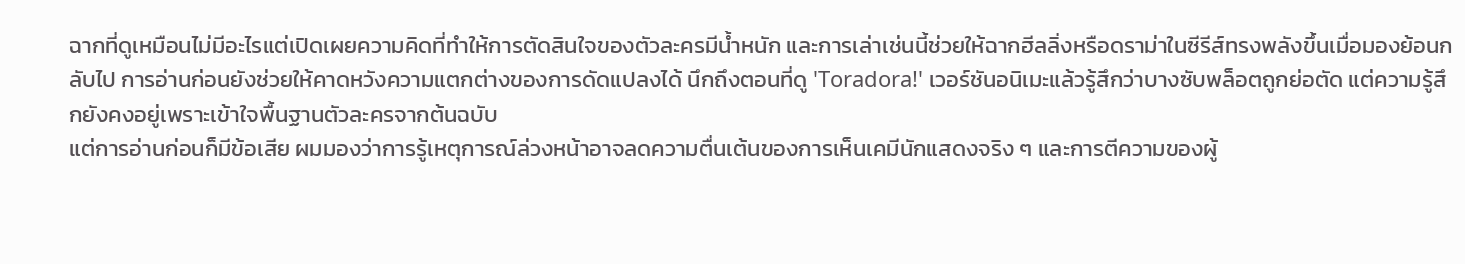ฉากที่ดูเหมือนไม่มีอะไรแต่เปิดเผยความคิดที่ทำให้การตัดสินใจของตัวละครมีน้ำหนัก และการเล่าเช่นนี้ช่วยให้ฉากฮีลลิ่งหรือดราม่าในซีรีส์ทรงพลังขึ้นเมื่อมองย้อนกลับไป การอ่านก่อนยังช่วยให้คาดหวังความแตกต่างของการดัดแปลงได้ นึกถึงตอนที่ดู 'Toradora!' เวอร์ชันอนิเมะแล้วรู้สึกว่าบางซับพล็อตถูกย่อตัด แต่ความรู้สึกยังคงอยู่เพราะเข้าใจพื้นฐานตัวละครจากต้นฉบับ
แต่การอ่านก่อนก็มีข้อเสีย ผมมองว่าการรู้เหตุการณ์ล่วงหน้าอาจลดความตื่นเต้นของการเห็นเคมีนักแสดงจริง ๆ และการตีความของผู้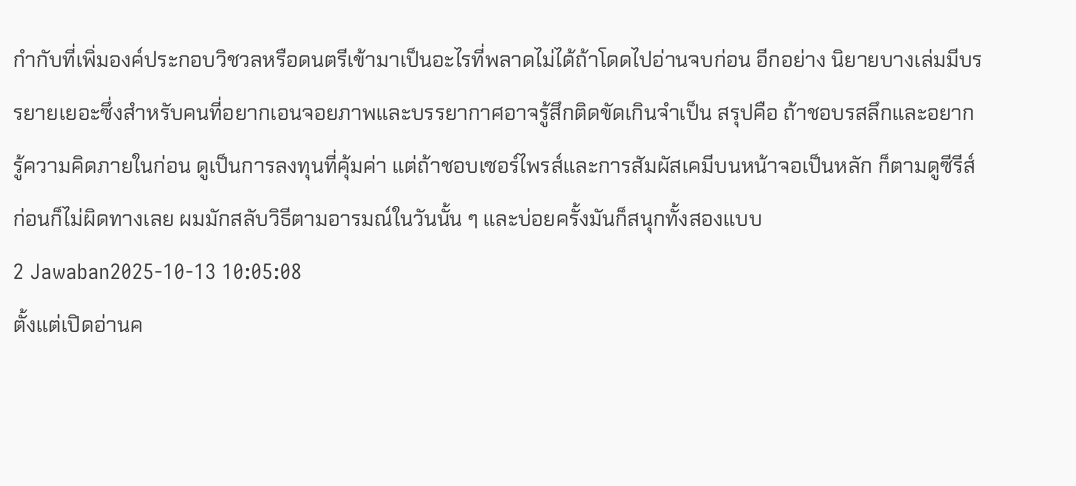กำกับที่เพิ่มองค์ประกอบวิชวลหรือดนตรีเข้ามาเป็นอะไรที่พลาดไม่ได้ถ้าโดดไปอ่านจบก่อน อีกอย่าง นิยายบางเล่มมีบรรยายเยอะซึ่งสำหรับคนที่อยากเอนจอยภาพและบรรยากาศอาจรู้สึกติดขัดเกินจำเป็น สรุปคือ ถ้าชอบรสลึกและอยากรู้ความคิดภายในก่อน ดูเป็นการลงทุนที่คุ้มค่า แต่ถ้าชอบเซอร์ไพรส์และการสัมผัสเคมีบนหน้าจอเป็นหลัก ก็ตามดูซีรีส์ก่อนก็ไม่ผิดทางเลย ผมมักสลับวิธีตามอารมณ์ในวันนั้น ๆ และบ่อยครั้งมันก็สนุกทั้งสองแบบ
2 Jawaban2025-10-13 10:05:08
ตั้งแต่เปิดอ่านค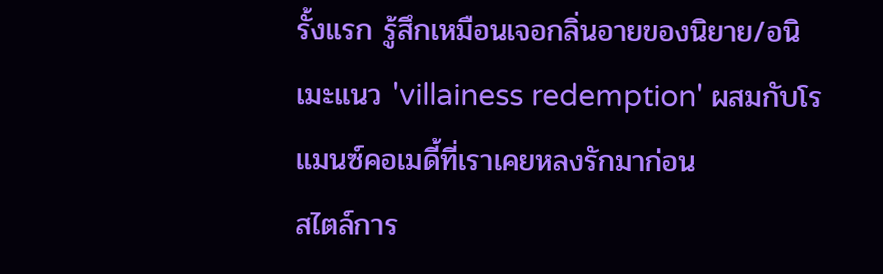รั้งแรก รู้สึกเหมือนเจอกลิ่นอายของนิยาย/อนิเมะแนว 'villainess redemption' ผสมกับโรแมนซ์คอเมดี้ที่เราเคยหลงรักมาก่อน
สไตล์การ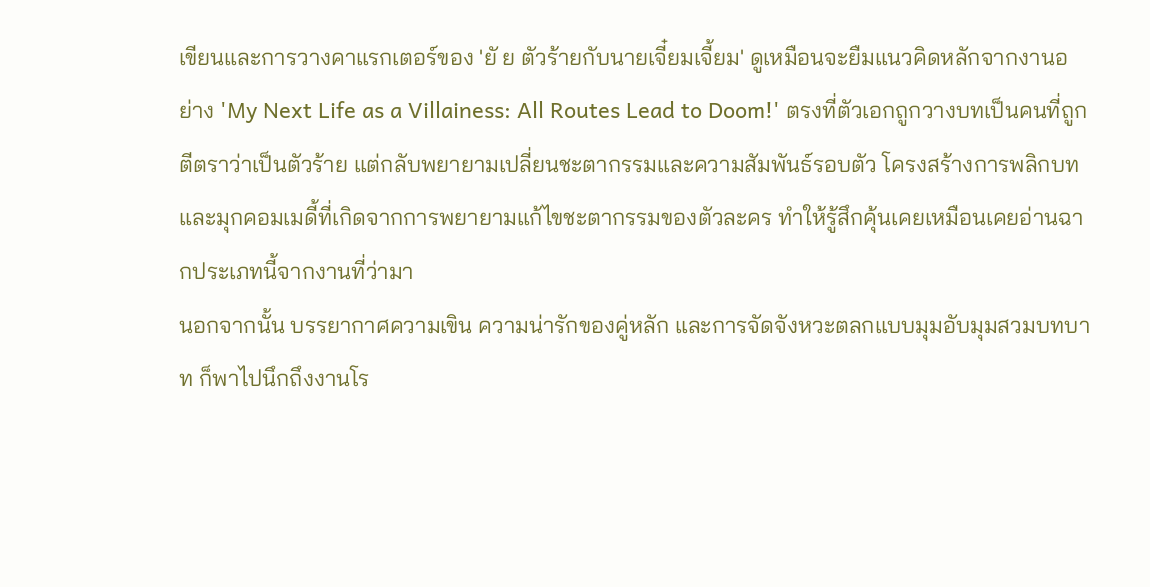เขียนและการวางคาแรกเตอร์ของ 'ยั ย ตัวร้ายกับนายเจี๋ยมเจี้ยม' ดูเหมือนจะยืมแนวคิดหลักจากงานอย่าง 'My Next Life as a Villainess: All Routes Lead to Doom!' ตรงที่ตัวเอกถูกวางบทเป็นคนที่ถูกตีตราว่าเป็นตัวร้าย แต่กลับพยายามเปลี่ยนชะตากรรมและความสัมพันธ์รอบตัว โครงสร้างการพลิกบทและมุกคอมเมดี้ที่เกิดจากการพยายามแก้ไขชะตากรรมของตัวละคร ทำให้รู้สึกคุ้นเคยเหมือนเคยอ่านฉากประเภทนี้จากงานที่ว่ามา
นอกจากนั้น บรรยากาศความเขิน ความน่ารักของคู่หลัก และการจัดจังหวะตลกแบบมุมอับมุมสวมบทบาท ก็พาไปนึกถึงงานโร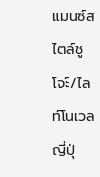แมนซ์สไตล์ชูโจะ์/ไลท์โนเวลญี่ปุ่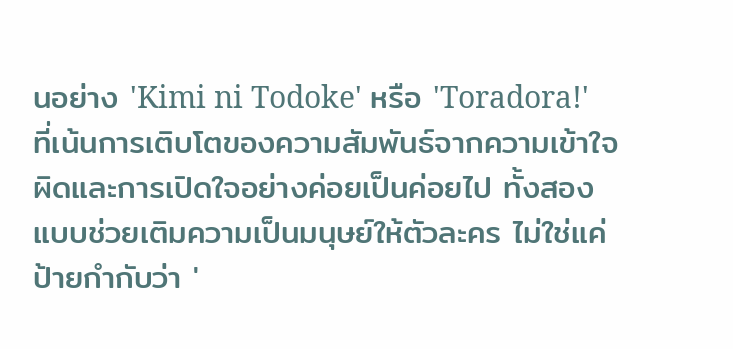นอย่าง 'Kimi ni Todoke' หรือ 'Toradora!' ที่เน้นการเติบโตของความสัมพันธ์จากความเข้าใจผิดและการเปิดใจอย่างค่อยเป็นค่อยไป ทั้งสองแบบช่วยเติมความเป็นมนุษย์ให้ตัวละคร ไม่ใช่แค่ป้ายกำกับว่า '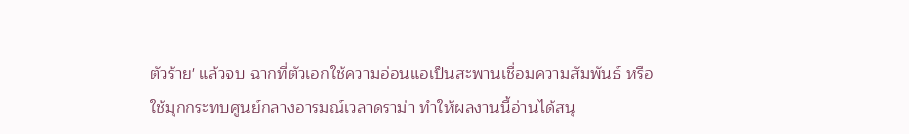ตัวร้าย' แล้วจบ ฉากที่ตัวเอกใช้ความอ่อนแอเป็นสะพานเชื่อมความสัมพันธ์ หรือใช้มุกกระทบศูนย์กลางอารมณ์เวลาดราม่า ทำให้ผลงานนี้อ่านได้สนุ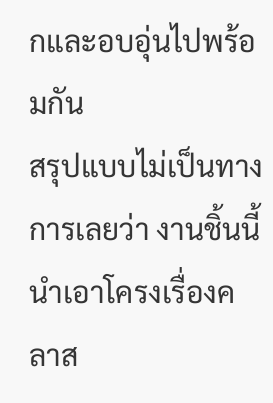กและอบอุ่นไปพร้อมกัน
สรุปแบบไม่เป็นทางการเลยว่า งานชิ้นนี้นำเอาโครงเรื่องคลาส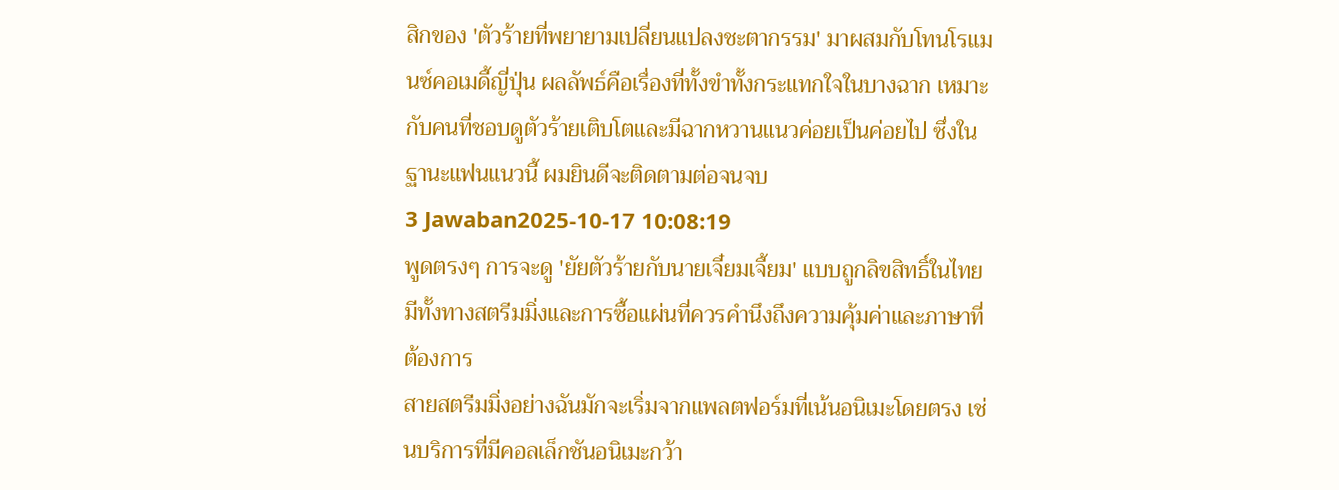สิกของ 'ตัวร้ายที่พยายามเปลี่ยนแปลงชะตากรรม' มาผสมกับโทนโรแมนซ์คอเมดี้ญี่ปุ่น ผลลัพธ์คือเรื่องที่ทั้งขำทั้งกระแทกใจในบางฉาก เหมาะกับคนที่ชอบดูตัวร้ายเติบโตและมีฉากหวานแนวค่อยเป็นค่อยไป ซึ่งในฐานะแฟนแนวนี้ ผมยินดีจะติดตามต่อจนจบ
3 Jawaban2025-10-17 10:08:19
พูดตรงๆ การจะดู 'ยัยตัวร้ายกับนายเจี๋ยมเจี้ยม' แบบถูกลิขสิทธิ์ในไทยมีทั้งทางสตรีมมิ่งและการซื้อแผ่นที่ควรคำนึงถึงความคุ้มค่าและภาษาที่ต้องการ
สายสตรีมมิ่งอย่างฉันมักจะเริ่มจากแพลตฟอร์มที่เน้นอนิเมะโดยตรง เช่นบริการที่มีคอลเล็กชันอนิเมะกว้า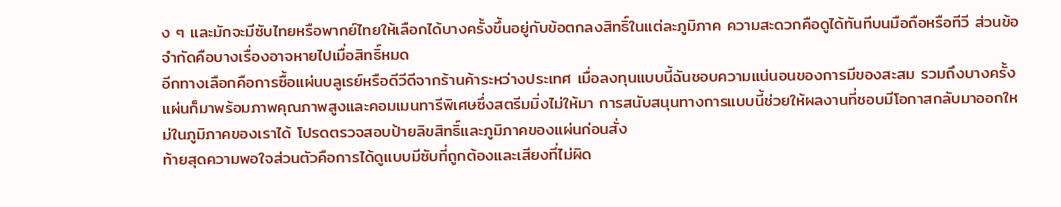ง ๆ และมักจะมีซับไทยหรือพากย์ไทยให้เลือกได้บางครั้งขึ้นอยู่กับข้อตกลงสิทธิ์ในแต่ละภูมิภาค ความสะดวกคือดูได้ทันทีบนมือถือหรือทีวี ส่วนข้อจำกัดคือบางเรื่องอาจหายไปเมื่อสิทธิ์หมด
อีกทางเลือกคือการซื้อแผ่นบลูเรย์หรือดีวีดีจากร้านค้าระหว่างประเทศ เมื่อลงทุนแบบนี้ฉันชอบความแน่นอนของการมีของสะสม รวมถึงบางครั้งแผ่นก็มาพร้อมภาพคุณภาพสูงและคอมเมนทารีพิเศษซึ่งสตรีมมิ่งไม่ให้มา การสนับสนุนทางการแบบนี้ช่วยให้ผลงานที่ชอบมีโอกาสกลับมาออกใหม่ในภูมิภาคของเราได้ โปรดตรวจสอบป้ายลิขสิทธิ์และภูมิภาคของแผ่นก่อนสั่ง
ท้ายสุดความพอใจส่วนตัวคือการได้ดูแบบมีซับที่ถูกต้องและเสียงที่ไม่ผิด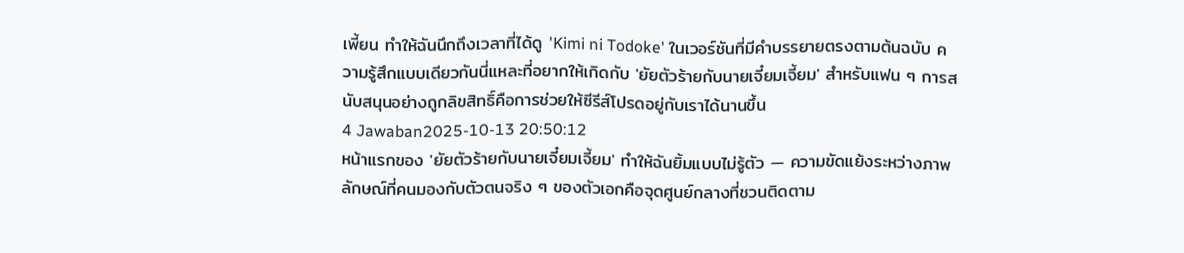เพี้ยน ทำให้ฉันนึกถึงเวลาที่ได้ดู 'Kimi ni Todoke' ในเวอร์ชันที่มีคำบรรยายตรงตามต้นฉบับ ความรู้สึกแบบเดียวกันนี่แหละที่อยากให้เกิดกับ 'ยัยตัวร้ายกับนายเจี๋ยมเจี้ยม' สำหรับแฟน ๆ การสนับสนุนอย่างถูกลิขสิทธิ์คือการช่วยให้ซีรีส์โปรดอยู่กับเราได้นานขึ้น
4 Jawaban2025-10-13 20:50:12
หน้าแรกของ 'ยัยตัวร้ายกับนายเจี๋ยมเจี้ยม' ทำให้ฉันยิ้มแบบไม่รู้ตัว — ความขัดแย้งระหว่างภาพลักษณ์ที่คนมองกับตัวตนจริง ๆ ของตัวเอกคือจุดศูนย์กลางที่ชวนติดตาม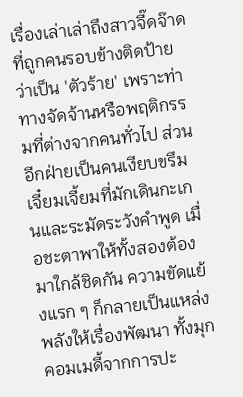เรื่องเล่าเล่าถึงสาวจี๊ดจ๊าดที่ถูกคนรอบข้างติดป้ายว่าเป็น 'ตัวร้าย' เพราะท่าทางจัดจ้านหรือพฤติกรรมที่ต่างจากคนทั่วไป ส่วนอีกฝ่ายเป็นคนเงียบขรึม เจี๋ยมเจี้ยมที่มักเดินกะเกนและระมัดระวังคำพูด เมื่อชะตาพาให้ทั้งสองต้องมาใกล้ชิดกัน ความขัดแย้งแรก ๆ ก็กลายเป็นแหล่งพลังให้เรื่องพัฒนา ทั้งมุกคอมเมดี้จากการปะ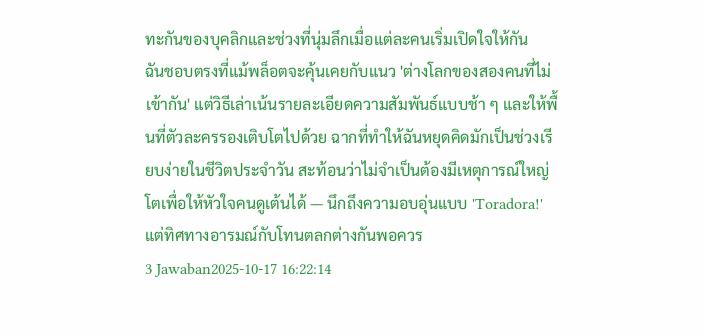ทะกันของบุคลิกและช่วงที่นุ่มลึกเมื่อแต่ละคนเริ่มเปิดใจให้กัน
ฉันชอบตรงที่แม้พล็อตจะคุ้นเคยกับแนว 'ต่างโลกของสองคนที่ไม่เข้ากัน' แต่วิธีเล่าเน้นรายละเอียดความสัมพันธ์แบบช้า ๆ และให้พื้นที่ตัวละครรองเติบโตไปด้วย ฉากที่ทำให้ฉันหยุดคิดมักเป็นช่วงเรียบง่ายในชีวิตประจำวัน สะท้อนว่าไม่จำเป็นต้องมีเหตุการณ์ใหญ่โตเพื่อให้หัวใจคนดูเต้นได้ — นึกถึงความอบอุ่นแบบ 'Toradora!' แต่ทิศทางอารมณ์กับโทนตลกต่างกันพอควร
3 Jawaban2025-10-17 16:22:14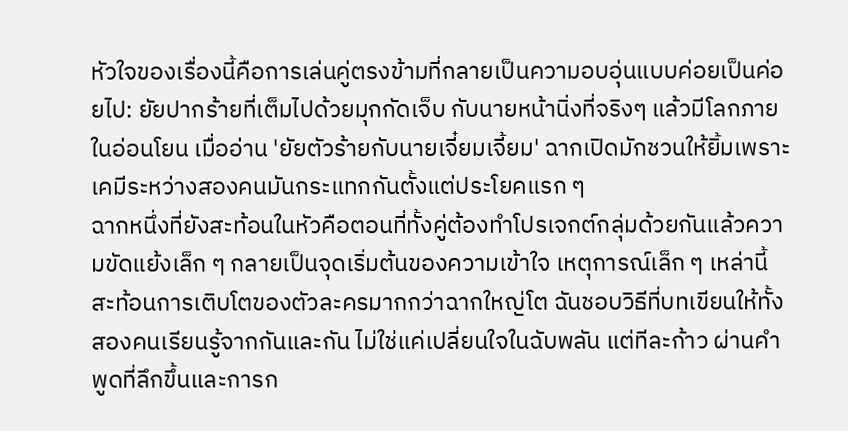หัวใจของเรื่องนี้คือการเล่นคู่ตรงข้ามที่กลายเป็นความอบอุ่นแบบค่อยเป็นค่อยไป: ยัยปากร้ายที่เต็มไปด้วยมุกกัดเจ็บ กับนายหน้านิ่งที่จริงๆ แล้วมีโลกภายในอ่อนโยน เมื่ออ่าน 'ยัยตัวร้ายกับนายเจี๋ยมเจี้ยม' ฉากเปิดมักชวนให้ยิ้มเพราะเคมีระหว่างสองคนมันกระแทกกันตั้งแต่ประโยคแรก ๆ
ฉากหนึ่งที่ยังสะท้อนในหัวคือตอนที่ทั้งคู่ต้องทำโปรเจกต์กลุ่มด้วยกันแล้วความขัดแย้งเล็ก ๆ กลายเป็นจุดเริ่มต้นของความเข้าใจ เหตุการณ์เล็ก ๆ เหล่านี้สะท้อนการเติบโตของตัวละครมากกว่าฉากใหญ่โต ฉันชอบวิธีที่บทเขียนให้ทั้งสองคนเรียนรู้จากกันและกัน ไม่ใช่แค่เปลี่ยนใจในฉับพลัน แต่ทีละก้าว ผ่านคำพูดที่ลึกขึ้นและการก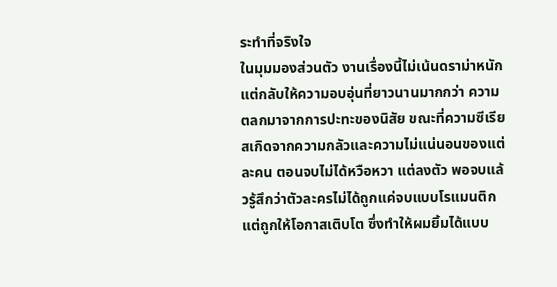ระทำที่จริงใจ
ในมุมมองส่วนตัว งานเรื่องนี้ไม่เน้นดราม่าหนัก แต่กลับให้ความอบอุ่นที่ยาวนานมากกว่า ความตลกมาจากการปะทะของนิสัย ขณะที่ความซีเรียสเกิดจากความกลัวและความไม่แน่นอนของแต่ละคน ตอนจบไม่ได้หวือหวา แต่ลงตัว พอจบแล้วรู้สึกว่าตัวละครไม่ได้ถูกแค่จบแบบโรแมนติก แต่ถูกให้โอกาสเติบโต ซึ่งทำให้ผมยิ้มได้แบบ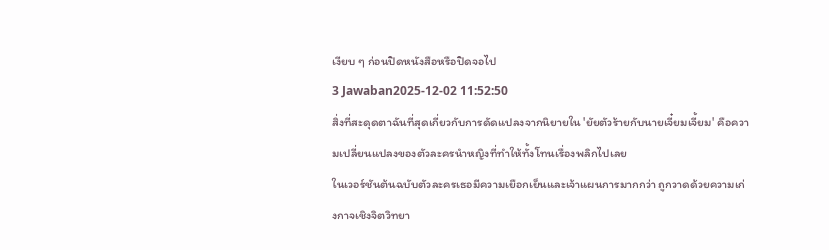เงียบ ๆ ก่อนปิดหนังสือหรือปิดจอไป
3 Jawaban2025-12-02 11:52:50
สิ่งที่สะดุดตาฉันที่สุดเกี่ยวกับการดัดแปลงจากนิยายใน 'ยัยตัวร้ายกับนายเจี๋ยมเจี้ยม' คือความเปลี่ยนแปลงของตัวละครนำหญิงที่ทำให้ทั้งโทนเรื่องพลิกไปเลย
ในเวอร์ชันต้นฉบับตัวละครเธอมีความเยือกเย็นและเจ้าแผนการมากกว่า ถูกวาดด้วยความเก่งกาจเชิงจิตวิทยา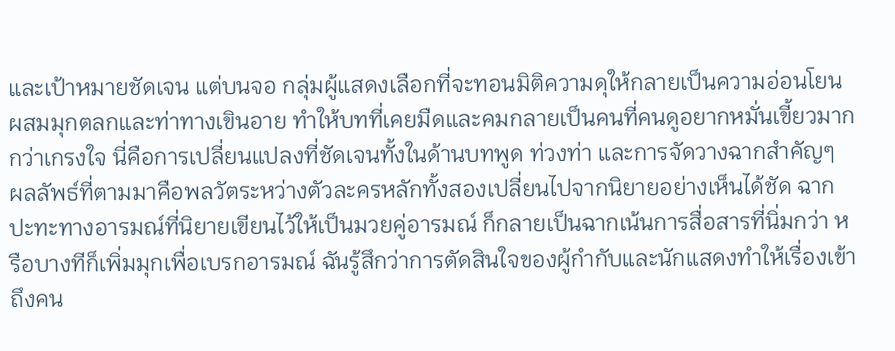และเป้าหมายชัดเจน แต่บนจอ กลุ่มผู้แสดงเลือกที่จะทอนมิติความดุให้กลายเป็นความอ่อนโยน ผสมมุกตลกและท่าทางเขินอาย ทำให้บทที่เคยมืดและคมกลายเป็นคนที่คนดูอยากหมั่นเขี้ยวมากกว่าเกรงใจ นี่คือการเปลี่ยนแปลงที่ชัดเจนทั้งในด้านบทพูด ท่วงท่า และการจัดวางฉากสำคัญๆ
ผลลัพธ์ที่ตามมาคือพลวัตระหว่างตัวละครหลักทั้งสองเปลี่ยนไปจากนิยายอย่างเห็นได้ชัด ฉากปะทะทางอารมณ์ที่นิยายเขียนไว้ให้เป็นมวยคู่อารมณ์ ก็กลายเป็นฉากเน้นการสื่อสารที่นิ่มกว่า หรือบางทีก็เพิ่มมุกเพื่อเบรกอารมณ์ ฉันรู้สึกว่าการตัดสินใจของผู้กำกับและนักแสดงทำให้เรื่องเข้าถึงคน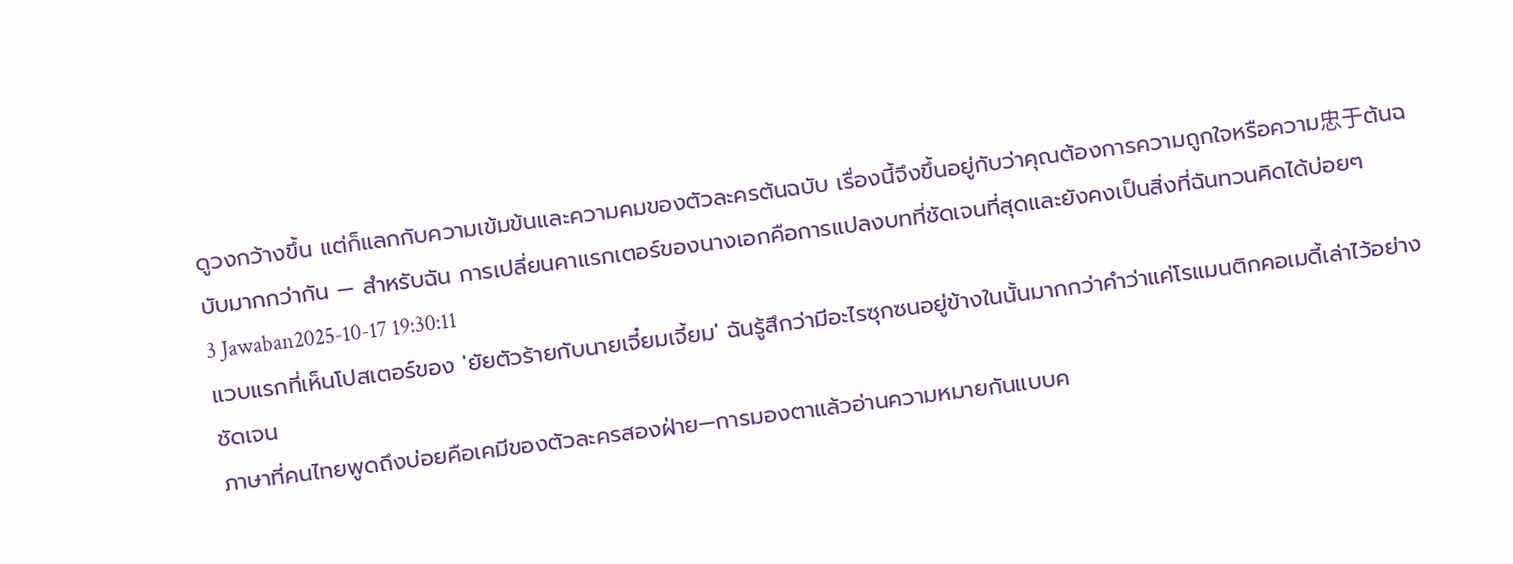ดูวงกว้างขึ้น แต่ก็แลกกับความเข้มข้นและความคมของตัวละครต้นฉบับ เรื่องนี้จึงขึ้นอยู่กับว่าคุณต้องการความถูกใจหรือความ忠于ต้นฉบับมากกว่ากัน — สำหรับฉัน การเปลี่ยนคาแรกเตอร์ของนางเอกคือการแปลงบทที่ชัดเจนที่สุดและยังคงเป็นสิ่งที่ฉันทวนคิดได้บ่อยๆ
3 Jawaban2025-10-17 19:30:11
แวบแรกที่เห็นโปสเตอร์ของ 'ยัยตัวร้ายกับนายเจี๋ยมเจี้ยม' ฉันรู้สึกว่ามีอะไรซุกซนอยู่ข้างในนั้นมากกว่าคำว่าแค่โรแมนติกคอเมดี้เล่าไว้อย่างชัดเจน
ภาษาที่คนไทยพูดถึงบ่อยคือเคมีของตัวละครสองฝ่าย—การมองตาแล้วอ่านความหมายกันแบบค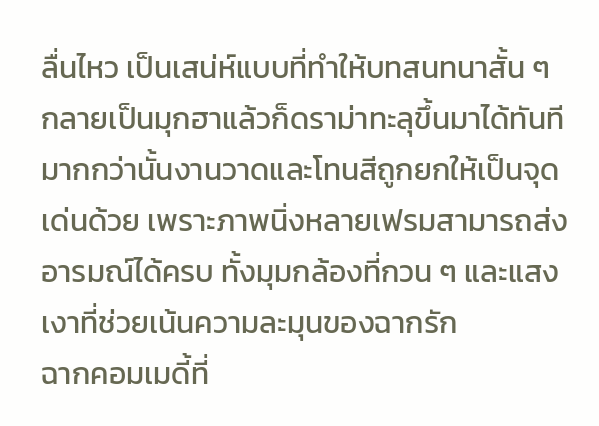ลื่นไหว เป็นเสน่ห์แบบที่ทำให้บทสนทนาสั้น ๆ กลายเป็นมุกฮาแล้วก็ดราม่าทะลุขึ้นมาได้ทันที มากกว่านั้นงานวาดและโทนสีถูกยกให้เป็นจุดเด่นด้วย เพราะภาพนิ่งหลายเฟรมสามารถส่งอารมณ์ได้ครบ ทั้งมุมกล้องที่กวน ๆ และแสงเงาที่ช่วยเน้นความละมุนของฉากรัก
ฉากคอมเมดี้ที่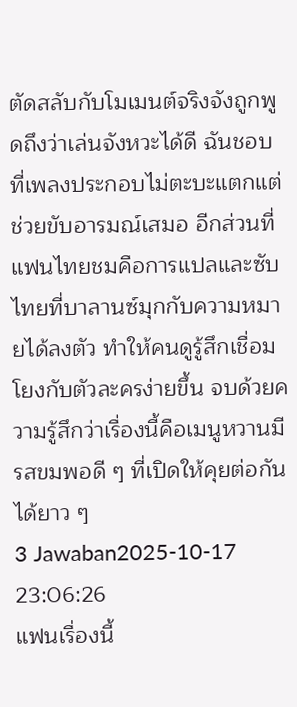ตัดสลับกับโมเมนต์จริงจังถูกพูดถึงว่าเล่นจังหวะได้ดี ฉันชอบที่เพลงประกอบไม่ตะบะแตกแต่ช่วยขับอารมณ์เสมอ อีกส่วนที่แฟนไทยชมคือการแปลและซับไทยที่บาลานซ์มุกกับความหมายได้ลงตัว ทำให้คนดูรู้สึกเชื่อมโยงกับตัวละครง่ายขึ้น จบด้วยความรู้สึกว่าเรื่องนี้คือเมนูหวานมีรสขมพอดี ๆ ที่เปิดให้คุยต่อกันได้ยาว ๆ
3 Jawaban2025-10-17 23:06:26
แฟนเรื่องนี้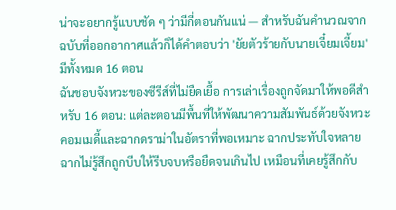น่าจะอยากรู้แบบชัด ๆ ว่ามีกี่ตอนกันแน่ — สำหรับฉันคำนวณจากฉบับที่ออกอากาศแล้วก็ได้คำตอบว่า 'ยัยตัวร้ายกับนายเจี๋ยมเจี้ยม' มีทั้งหมด 16 ตอน
ฉันชอบจังหวะของซีรีส์ที่ไม่ยืดเยื้อ การเล่าเรื่องถูกจัดมาให้พอดีสำหรับ 16 ตอน: แต่ละตอนมีพื้นที่ให้พัฒนาความสัมพันธ์ด้วยจังหวะคอมเมดี้และฉากดราม่าในอัตราที่พอเหมาะ ฉากประทับใจหลายฉากไม่รู้สึกถูกบีบให้รีบจบหรือยืดจนเกินไป เหมือนที่เคยรู้สึกกับ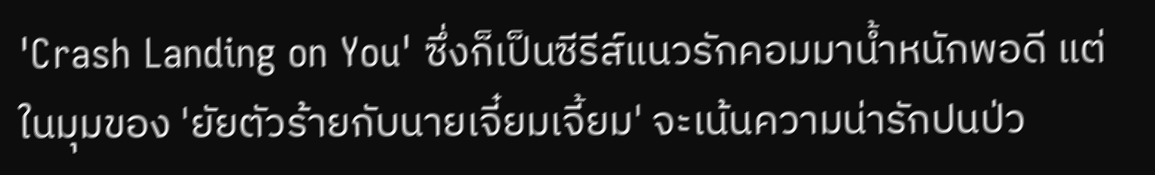'Crash Landing on You' ซึ่งก็เป็นซีรีส์แนวรักคอมมาน้ำหนักพอดี แต่ในมุมของ 'ยัยตัวร้ายกับนายเจี๋ยมเจี้ยม' จะเน้นความน่ารักปนป่ว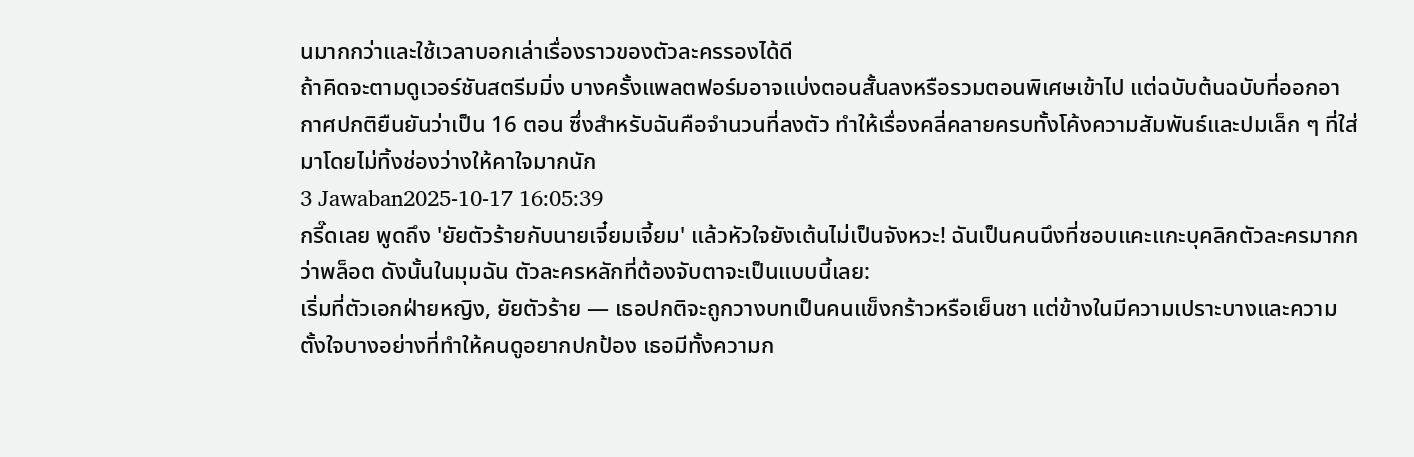นมากกว่าและใช้เวลาบอกเล่าเรื่องราวของตัวละครรองได้ดี
ถ้าคิดจะตามดูเวอร์ชันสตรีมมิ่ง บางครั้งแพลตฟอร์มอาจแบ่งตอนสั้นลงหรือรวมตอนพิเศษเข้าไป แต่ฉบับต้นฉบับที่ออกอากาศปกติยืนยันว่าเป็น 16 ตอน ซึ่งสำหรับฉันคือจำนวนที่ลงตัว ทำให้เรื่องคลี่คลายครบทั้งโค้งความสัมพันธ์และปมเล็ก ๆ ที่ใส่มาโดยไม่ทิ้งช่องว่างให้คาใจมากนัก
3 Jawaban2025-10-17 16:05:39
กรี๊ดเลย พูดถึง 'ยัยตัวร้ายกับนายเจี๋ยมเจี้ยม' แล้วหัวใจยังเต้นไม่เป็นจังหวะ! ฉันเป็นคนนึงที่ชอบแคะแกะบุคลิกตัวละครมากกว่าพล็อต ดังนั้นในมุมฉัน ตัวละครหลักที่ต้องจับตาจะเป็นแบบนี้เลย:
เริ่มที่ตัวเอกฝ่ายหญิง, ยัยตัวร้าย — เธอปกติจะถูกวางบทเป็นคนแข็งกร้าวหรือเย็นชา แต่ข้างในมีความเปราะบางและความตั้งใจบางอย่างที่ทำให้คนดูอยากปกป้อง เธอมีทั้งความก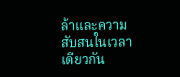ล้าและความสับสนในเวลาเดียวกัน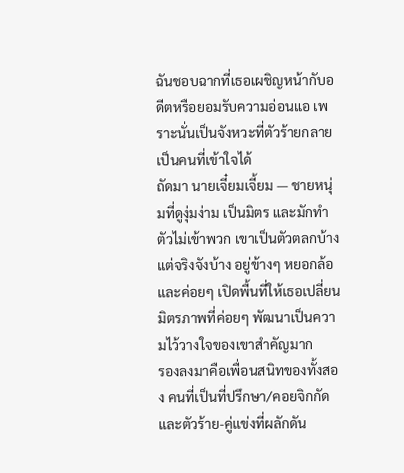ฉันชอบฉากที่เธอเผชิญหน้ากับอดีตหรือยอมรับความอ่อนแอ เพราะนั่นเป็นจังหวะที่ตัวร้ายกลายเป็นคนที่เข้าใจได้
ถัดมา นายเจี๋ยมเจี้ยม — ชายหนุ่มที่ดูงุ่มง่าม เป็นมิตร และมักทำตัวไม่เข้าพวก เขาเป็นตัวตลกบ้างแต่จริงจังบ้าง อยู่ข้างๆ หยอกล้อและค่อยๆ เปิดพื้นที่ให้เธอเปลี่ยน มิตรภาพที่ค่อยๆ พัฒนาเป็นความไว้วางใจของเขาสำคัญมาก
รองลงมาคือเพื่อนสนิทของทั้งสอง คนที่เป็นที่ปรึกษา/คอยจิกกัด และตัวร้าย-คู่แข่งที่ผลักดัน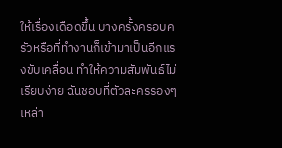ให้เรื่องเดือดขึ้น บางครั้งครอบครัวหรือที่ทำงานก็เข้ามาเป็นอีกแรงขับเคลื่อน ทำให้ความสัมพันธ์ไม่เรียบง่าย ฉันชอบที่ตัวละครรองๆ เหล่า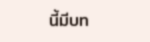นี้มีบท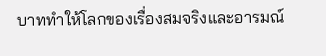บาททำให้โลกของเรื่องสมจริงและอารมณ์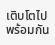เติบโตไปพร้อมกัน